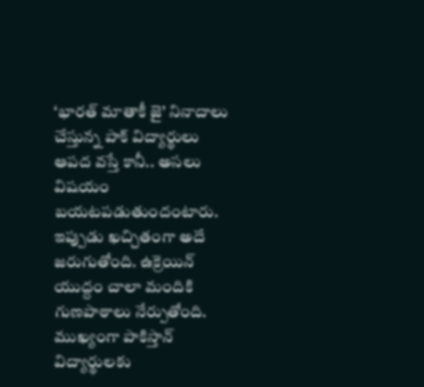‘భారత్ మాతాకీ జై’ నినాదాలు చేస్తున్న పాక్ విద్యార్థులు
ఆపద వస్తే కానీ.. అసలు విషయం బయటపడుతుందంటారు. ఇప్పుడు ఖచ్చితంగా అదే జరుగుతోంది. ఉక్రెయిన్ యుద్దం చాలా మందికి గుణపాఠాలు నేర్పుతోంది. ముఖ్యంగా పాకిస్తాన్ విద్యార్థులకు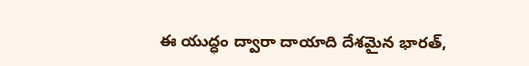ఈ యుద్ధం ద్వారా దాయాది దేశమైన భారత్,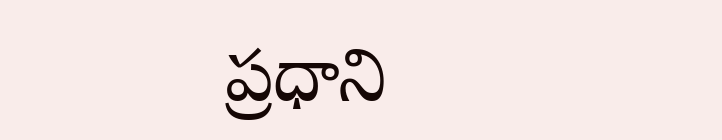ప్రధాని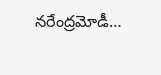నరేంద్రమోడీ…